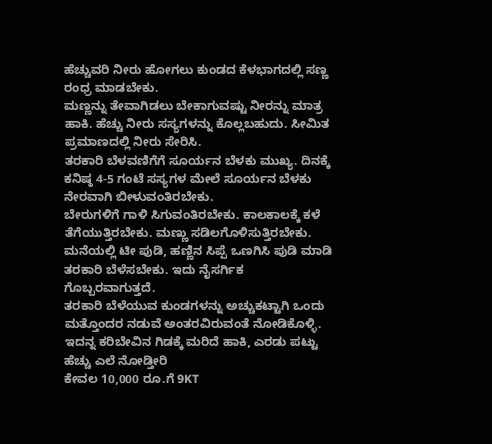ಹೆಚ್ಚುವರಿ ನೀರು ಹೋಗಲು ಕುಂಡದ ಕೆಳಭಾಗದಲ್ಲಿ ಸಣ್ಣ ರಂಧ್ರ ಮಾಡಬೇಕು.
ಮಣ್ಣನ್ನು ತೇವಾಗಿಡಲು ಬೇಕಾಗುವಷ್ಟು ನೀರನ್ನು ಮಾತ್ರ ಹಾಕಿ. ಹೆಚ್ಚು ನೀರು ಸಸ್ಯಗಳನ್ನು ಕೊಲ್ಲಬಹುದು. ಸೀಮಿತ ಪ್ರಮಾಣದಲ್ಲಿ ನೀರು ಸೇರಿಸಿ.
ತರಕಾರಿ ಬೆಳವಣಿಗೆಗೆ ಸೂರ್ಯನ ಬೆಳಕು ಮುಖ್ಯ. ದಿನಕ್ಕೆ ಕನಿಷ್ಠ 4-5 ಗಂಟೆ ಸಸ್ಯಗಳ ಮೇಲೆ ಸೂರ್ಯನ ಬೆಳಕು ನೇರವಾಗಿ ಬೀಳುವಂತಿರಬೇಕು.
ಬೇರುಗಳಿಗೆ ಗಾಳಿ ಸಿಗುವಂತಿರಬೇಕು. ಕಾಲಕಾಲಕ್ಕೆ ಕಳೆ ತೆಗೆಯುತ್ತಿರಬೇಕು. ಮಣ್ಣು ಸಡಿಲಗೊಳಿಸುತ್ತಿರಬೇಕು.
ಮನೆಯಲ್ಲಿ ಟೀ ಪುಡಿ, ಹಣ್ಣಿನ ಸಿಪ್ಪೆ ಒಣಗಿಸಿ ಪುಡಿ ಮಾಡಿ ತರಕಾರಿ ಬೆಳೆಸಬೇಕು. ಇದು ನೈಸರ್ಗಿಕ ಗೊಬ್ಬರವಾಗುತ್ತದೆ.
ತರಕಾರಿ ಬೆಳೆಯುವ ಕುಂಡಗಳನ್ನು ಅಚ್ಚುಕಟ್ಟಾಗಿ ಒಂದು ಮತ್ತೊಂದರ ನಡುವೆ ಅಂತರವಿರುವಂತೆ ನೋಡಿಕೊಳ್ಳಿ.
ಇದನ್ನ ಕರಿಬೇವಿನ ಗಿಡಕ್ಕೆ ಮರಿದೆ ಹಾಕಿ, ಎರಡು ಪಟ್ಟು ಹೆಚ್ಚು ಎಲೆ ನೋಡ್ತೀರಿ
ಕೇವಲ 10,000 ರೂ.ಗೆ 9KT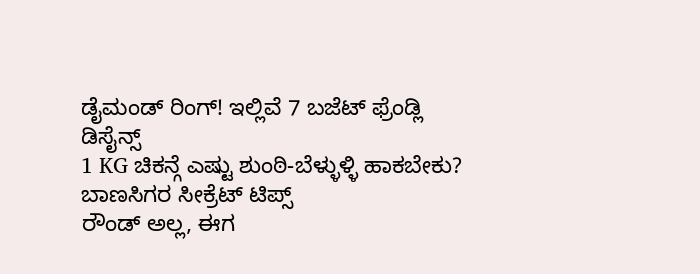ಡೈಮಂಡ್ ರಿಂಗ್! ಇಲ್ಲಿವೆ 7 ಬಜೆಟ್ ಫ್ರೆಂಡ್ಲಿ ಡಿಸೈನ್ಸ್
1 KG ಚಿಕನ್ಗೆ ಎಷ್ಟು ಶುಂಠಿ-ಬೆಳ್ಳುಳ್ಳಿ ಹಾಕಬೇಕು? ಬಾಣಸಿಗರ ಸೀಕ್ರೆಟ್ ಟಿಪ್ಸ್
ರೌಂಡ್ ಅಲ್ಲ, ಈಗ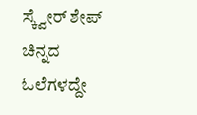ಸ್ಕ್ವೇರ್ ಶೇಪ್ ಚಿನ್ನದ ಓಲೆಗಳದ್ದೇ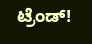ಟ್ರೆಂಡ್!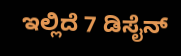ಇಲ್ಲಿದೆ 7 ಡಿಸೈನ್